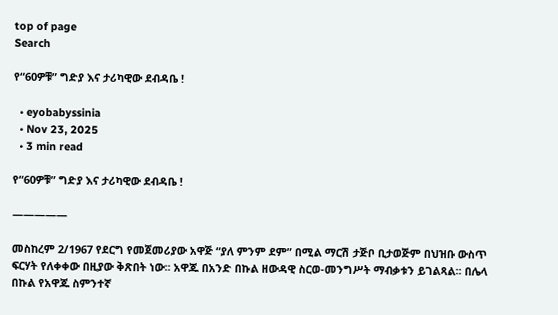top of page
Search

የ“60ዎቹ” ግድያ እና ታሪካዊው ደብዳቤ !

  • eyobabyssinia
  • Nov 23, 2025
  • 3 min read

የ“60ዎቹ” ግድያ እና ታሪካዊው ደብዳቤ !

—————

መስከረም 2/1967 የደርግ የመጀመሪያው አዋጅ “ያለ ምንም ደም” በሚል ማርሽ ታጅቦ ቢታወጅም በህዝቡ ውስጥ ፍርሃት የለቀቀው በዚያው ቅጽበት ነው፡፡ አዋጁ በአንድ በኩል ዘውዳዊ ስርወ-መንግሥት ማብቃቱን ይገልጻል፡፡ በሌላ በኩል የአዋጁ ስምንተኛ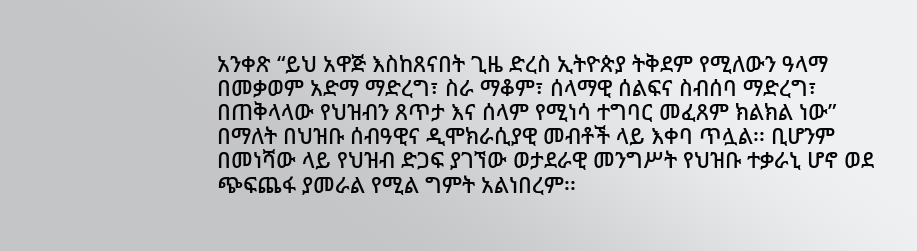አንቀጽ “ይህ አዋጅ እስከጸናበት ጊዜ ድረስ ኢትዮጵያ ትቅደም የሚለውን ዓላማ በመቃወም አድማ ማድረግ፣ ስራ ማቆም፣ ሰላማዊ ሰልፍና ስብሰባ ማድረግ፣ በጠቅላላው የህዝብን ጸጥታ እና ሰላም የሚነሳ ተግባር መፈጸም ክልክል ነው” በማለት በህዝቡ ሰብዓዊና ዲሞክራሲያዊ መብቶች ላይ እቀባ ጥሏል፡፡ ቢሆንም በመነሻው ላይ የህዝብ ድጋፍ ያገኘው ወታደራዊ መንግሥት የህዝቡ ተቃራኒ ሆኖ ወደ ጭፍጨፋ ያመራል የሚል ግምት አልነበረም፡፡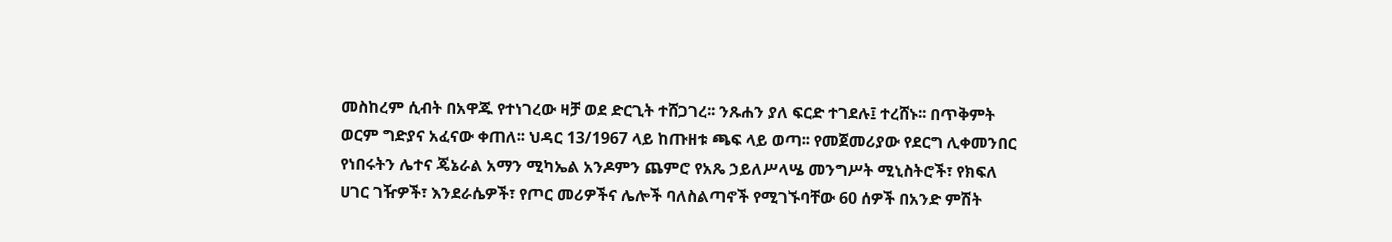መስከረም ሲብት በአዋጁ የተነገረው ዛቻ ወደ ድርጊት ተሸጋገረ፡፡ ንጹሐን ያለ ፍርድ ተገደሉ፤ ተረሸኑ፡፡ በጥቅምት ወርም ግድያና አፈናው ቀጠለ፡፡ ህዳር 13/1967 ላይ ከጡዘቱ ጫፍ ላይ ወጣ፡፡ የመጀመሪያው የደርግ ሊቀመንበር የነበሩትን ሌተና ጄኔራል አማን ሚካኤል አንዶምን ጨምሮ የአጼ ኃይለሥላሤ መንግሥት ሚኒስትሮች፣ የክፍለ ሀገር ገዥዎች፣ እንደራሴዎች፣ የጦር መሪዎችና ሌሎች ባለስልጣኖች የሚገኙባቸው 60 ሰዎች በአንድ ምሽት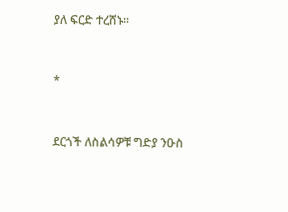ያለ ፍርድ ተረሸኑ፡፡


*


ደርጎች ለስልሳዎቹ ግድያ ንዑስ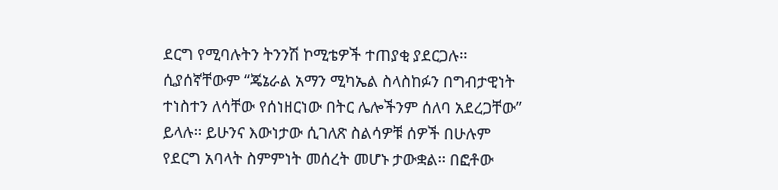ደርግ የሚባሉትን ትንንሽ ኮሚቴዎች ተጠያቂ ያደርጋሉ፡፡ ሲያሰኛቸውም “ጄኔራል አማን ሚካኤል ስላስከፉን በግብታዊነት ተነስተን ለሳቸው የሰነዘርነው በትር ሌሎችንም ሰለባ አደረጋቸው” ይላሉ፡፡ ይሁንና እውነታው ሲገለጽ ስልሳዎቹ ሰዎች በሁሉም የደርግ አባላት ስምምነት መሰረት መሆኑ ታውቋል፡፡ በፎቶው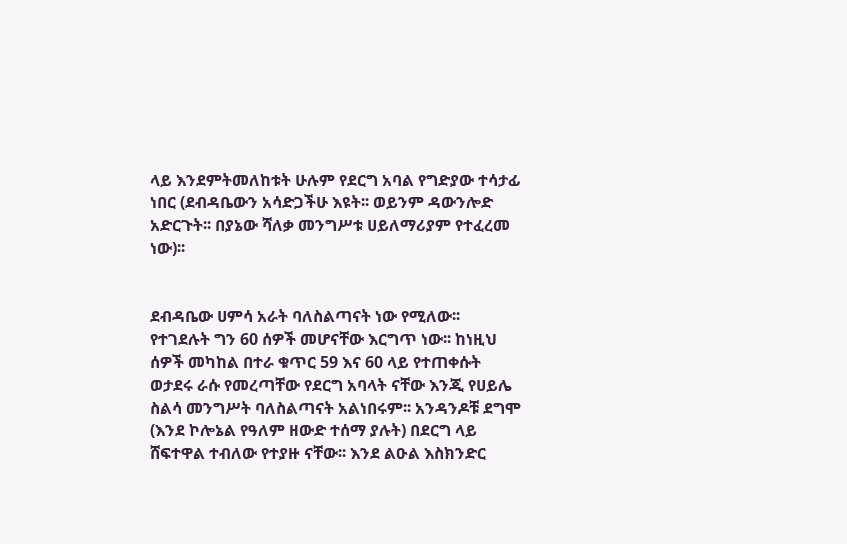ላይ እንደምትመለከቱት ሁሉም የደርግ አባል የግድያው ተሳታፊ ነበር (ደብዳቤውን አሳድጋችሁ እዩት፡፡ ወይንም ዳውንሎድ አድርጉት፡፡ በያኔው ሻለቃ መንግሥቱ ሀይለማሪያም የተፈረመ ነው)፡፡


ደብዳቤው ሀምሳ አራት ባለስልጣናት ነው የሚለው፡፡ የተገደሉት ግን 60 ሰዎች መሆናቸው እርግጥ ነው፡፡ ከነዚህ ሰዎች መካከል በተራ ቁጥር 59 እና 60 ላይ የተጠቀሱት ወታደሩ ራሱ የመረጣቸው የደርግ አባላት ናቸው እንጂ የሀይሌ ስልሳ መንግሥት ባለስልጣናት አልነበሩም፡፡ አንዳንዶቹ ደግሞ (እንደ ኮሎኔል የዓለም ዘውድ ተሰማ ያሉት) በደርግ ላይ ሸፍተዋል ተብለው የተያዙ ናቸው፡፡ እንደ ልዑል እስክንድር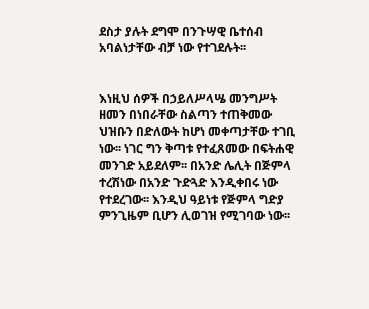ደስታ ያሉት ደግሞ በንጉሣዊ ቤተሰብ አባልነታቸው ብቻ ነው የተገደሉት፡፡


እነዚህ ሰዎች በኃይለሥላሤ መንግሥት ዘመን በነበራቸው ስልጣን ተጠቅመው ህዝቡን በድለውት ከሆነ መቀጣታቸው ተገቢ ነው፡፡ ነገር ግን ቅጣቱ የተፈጸመው በፍትሐዊ መንገድ አይደለም፡፡ በአንድ ሌሊት በጅምላ ተረሽነው በአንድ ጉድጓድ እንዲቀበሩ ነው የተደረገው፡፡ እንዲህ ዓይነቱ የጅምላ ግድያ ምንጊዜም ቢሆን ሊወገዝ የሚገባው ነው፡፡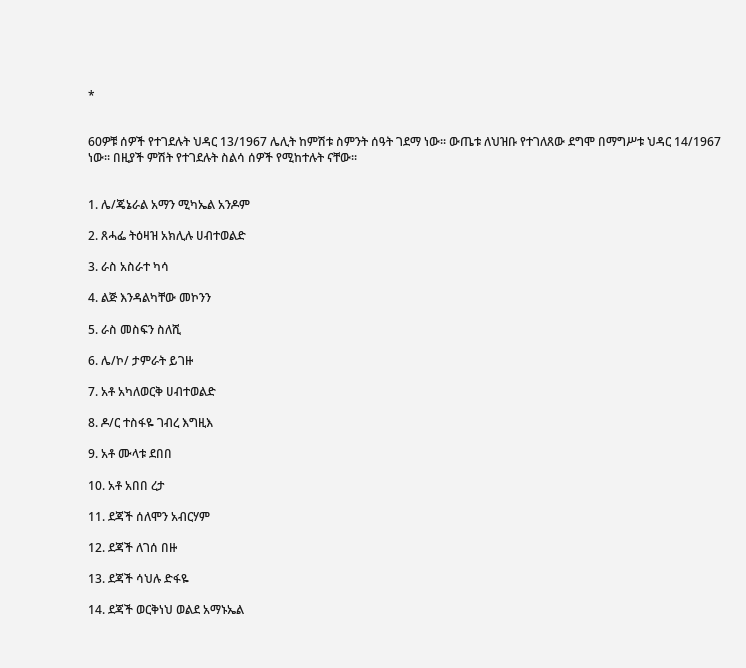*


60ዎቹ ሰዎች የተገደሉት ህዳር 13/1967 ሌሊት ከምሽቱ ስምንት ሰዓት ገደማ ነው፡፡ ውጤቱ ለህዝቡ የተገለጸው ደግሞ በማግሥቱ ህዳር 14/1967 ነው፡፡ በዚያች ምሽት የተገደሉት ስልሳ ሰዎች የሚከተሉት ናቸው፡፡


1. ሌ/ጄኔራል አማን ሚካኤል አንዶም

2. ጸሓፌ ትዕዛዝ አክሊሉ ሀብተወልድ

3. ራስ አስራተ ካሳ

4. ልጅ እንዳልካቸው መኮንን

5. ራስ መስፍን ስለሺ

6. ሌ/ኮ/ ታምራት ይገዙ

7. አቶ አካለወርቅ ሀብተወልድ

8. ዶ/ር ተስፋዬ ገብረ እግዚእ

9. አቶ ሙላቱ ደበበ

10. አቶ አበበ ረታ

11. ደጃች ሰለሞን አብርሃም

12. ደጃች ለገሰ በዙ

13. ደጃች ሳህሉ ድፋዬ

14. ደጃች ወርቅነህ ወልደ አማኑኤል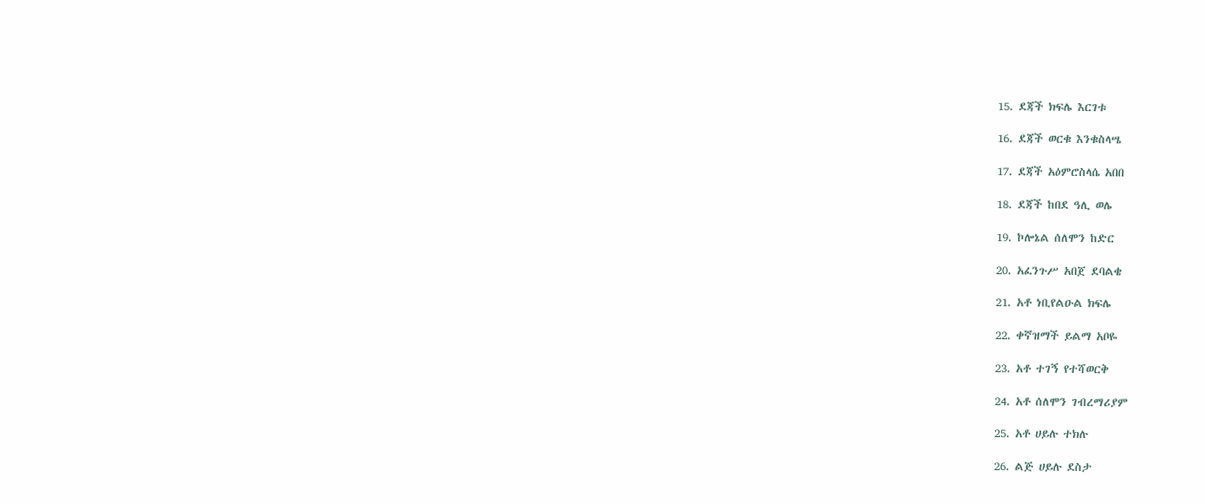15. ደጃች ክፍሌ እርገቱ

16. ደጃች ወርቁ እንቁስላሤ

17. ደጃች አዕምሮስላሴ አበበ

18. ደጃች ከበደ ዓሊ ወሌ

19. ኮሎኔል ሰለሞን ከድር

20. አፈንጉሥ አበጀ ደባልቄ

21. አቶ ነቢየልዑል ክፍሌ

22. ቀኛዝማች ይልማ አቦዬ

23. አቶ ተገኝ የተሻወርቅ

24. አቶ ሰለሞን ገብረማሪያም

25. አቶ ሀይሉ ተክሉ

26. ልጅ ሀይሉ ደስታ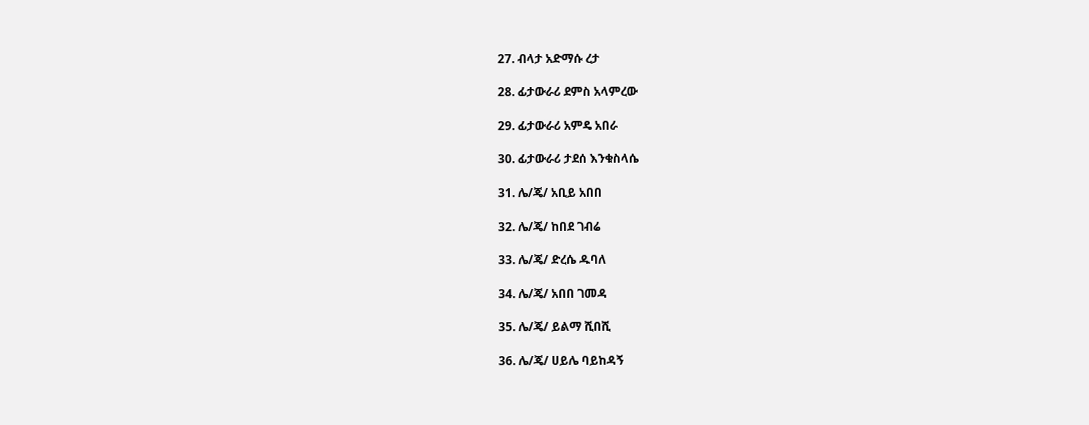27. ብላታ አድማሱ ረታ

28. ፊታውራሪ ደምስ አላምረው

29. ፊታውራሪ አምዴ አበራ

30. ፊታውራሪ ታደሰ እንቁስላሴ

31. ሌ/ጄ/ አቢይ አበበ

32. ሌ/ጄ/ ከበደ ገብሬ

33. ሌ/ጄ/ ድረሴ ዱባለ

34. ሌ/ጄ/ አበበ ገመዳ

35. ሌ/ጄ/ ይልማ ሺበሺ

36. ሌ/ጄ/ ሀይሌ ባይከዳኝ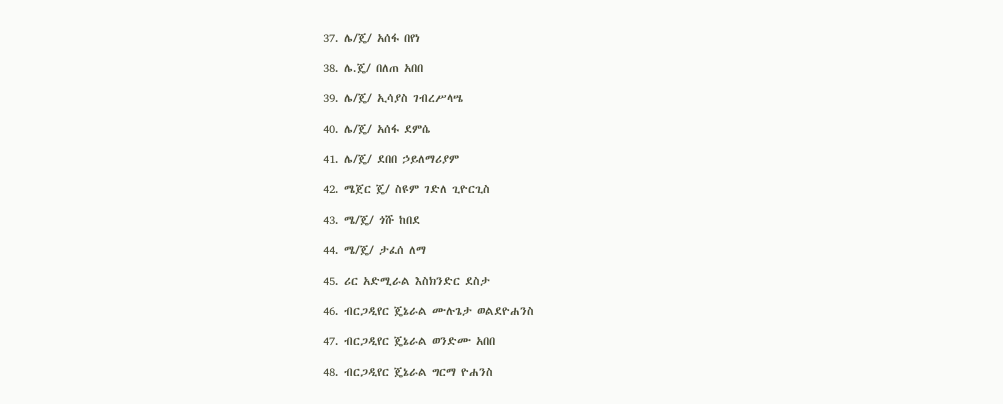37. ሌ/ጄ/ አሰፋ በየነ

38. ሌ.ጄ/ በለጠ አበበ

39. ሌ/ጄ/ ኢሳያስ ገብረሥላሤ

40. ሌ/ጄ/ አሰፋ ደምሴ

41. ሌ/ጄ/ ደበበ ኃይለማሪያም

42. ሜጀር ጄ/ ስዩም ገድለ ጊዮርጊስ

43. ሜ/ጄ/ ጎሹ ከበደ

44. ሜ/ጄ/ ታፈሰ ለማ

45. ሪር አድሚራል እስክንድር ደስታ

46. ብርጋዲየር ጄኔራል ሙሉጌታ ወልደዮሐንስ

47. ብርጋዲየር ጄኔራል ወንድሙ አበበ

48. ብርጋዲየር ጄኔራል ግርማ ዮሐንስ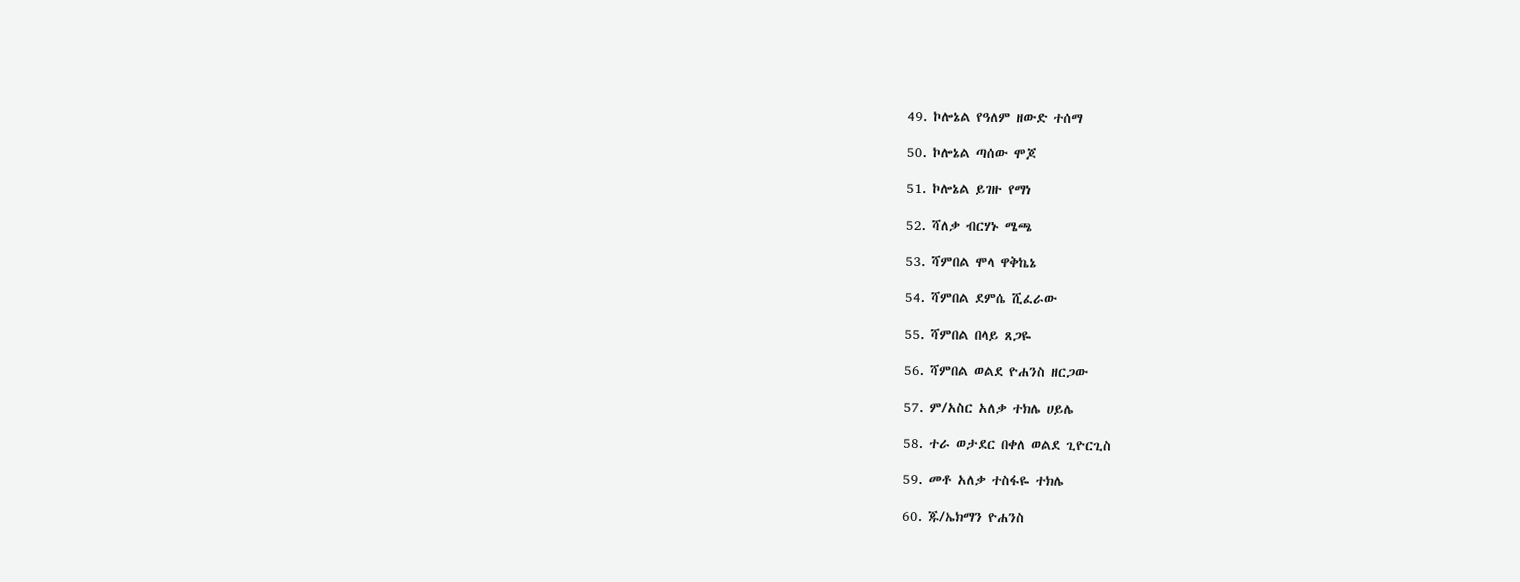49. ኮሎኔል የዓለም ዘውድ ተሰማ

50. ኮሎኔል ጣሰው ሞጆ

51. ኮሎኔል ይገዙ የማነ

52. ሻለቃ ብርሃኑ ሜጫ

53. ሻምበል ሞላ ዋቅኬኔ

54. ሻምበል ደምሴ ሺፈራው

55. ሻምበል በላይ ጸጋዬ

56. ሻምበል ወልደ ዮሐንስ ዘርጋው

57. ም/አስር አለቃ ተክሌ ሀይሌ

58. ተራ ወታደር በቀለ ወልደ ጊዮርጊስ

59. መቶ አለቃ ተስፋዬ ተክሌ

60. ጁ/ኤክማን ዮሐንስ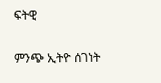ፍትዊ


ምንጭ ኢትዮ ሰገነት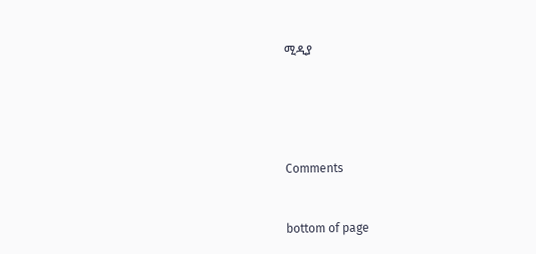ሚዲያ





Comments


bottom of page